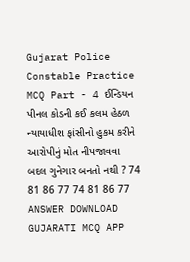Gujarat Police Constable Practice MCQ Part - 4 ઈન્ડિયન પીનલ કોડની કઈ કલમ હેઠળ ન્યાયાધીશ ફાંસીનો હુકમ કરીને આરોપીનું મોત નીપજાવવા બદલ ગુનેગાર બનતો નથી ? 74 81 86 77 74 81 86 77 ANSWER DOWNLOAD GUJARATI MCQ APP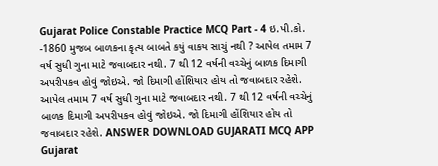Gujarat Police Constable Practice MCQ Part - 4 ઇ.પી.કો. -1860 મુજબ બાળકના કૃત્ય બાબતે કયું વાકય સાચું નથી ? આપેલ તમામ 7 વર્ષ સુધી ગુના માટે જવાબદાર નથી. 7 થી 12 વર્ષની વચ્ચેનું બાળક દિમાગી અપરીપકવ હોવું જોઇએ. જો દિમાગી હોંશિયાર હોય તો જવાબદાર રહેશે. આપેલ તમામ 7 વર્ષ સુધી ગુના માટે જવાબદાર નથી. 7 થી 12 વર્ષની વચ્ચેનું બાળક દિમાગી અપરીપકવ હોવું જોઇએ. જો દિમાગી હોંશિયાર હોય તો જવાબદાર રહેશે. ANSWER DOWNLOAD GUJARATI MCQ APP
Gujarat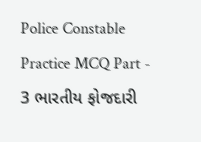Police Constable Practice MCQ Part - 3 ભારતીય ફોજદારી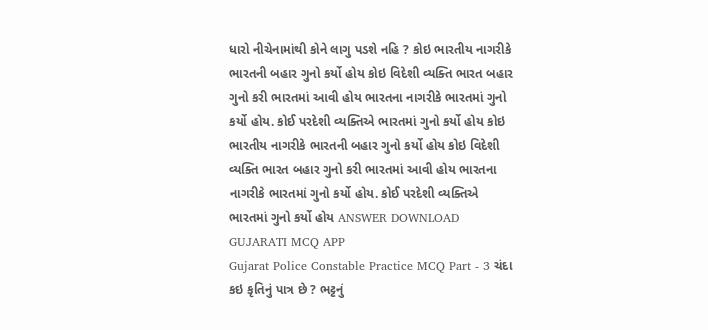ધારો નીચેનામાંથી કોને લાગુ પડશે નહિ ? કોઇ ભારતીય નાગરીકે ભારતની બહાર ગુનો કર્યો હોય કોઇ વિદેશી વ્યક્તિ ભારત બહાર ગુનો કરી ભારતમાં આવી હોય ભારતના નાગરીકે ભારતમાં ગુનો કર્યો હોય. કોઈ પરદેશી વ્યક્તિએ ભારતમાં ગુનો કર્યો હોય કોઇ ભારતીય નાગરીકે ભારતની બહાર ગુનો કર્યો હોય કોઇ વિદેશી વ્યક્તિ ભારત બહાર ગુનો કરી ભારતમાં આવી હોય ભારતના નાગરીકે ભારતમાં ગુનો કર્યો હોય. કોઈ પરદેશી વ્યક્તિએ ભારતમાં ગુનો કર્યો હોય ANSWER DOWNLOAD GUJARATI MCQ APP
Gujarat Police Constable Practice MCQ Part - 3 ચંદા કઇ કૃતિનું પાત્ર છે ? ભટ્ટનું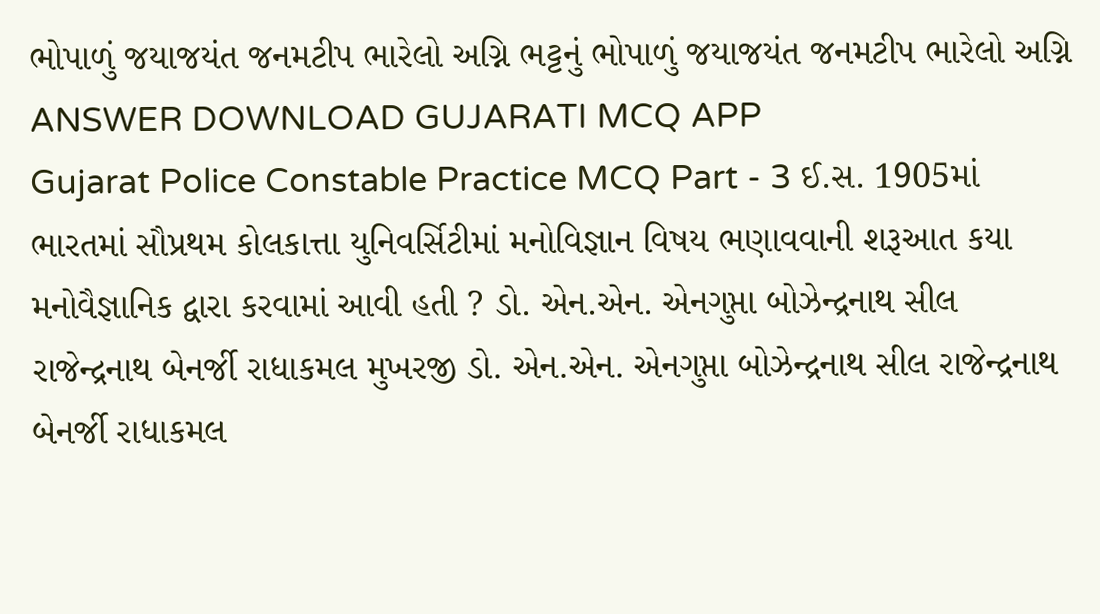ભોપાળું જયાજયંત જનમટીપ ભારેલો અગ્નિ ભટ્ટનું ભોપાળું જયાજયંત જનમટીપ ભારેલો અગ્નિ ANSWER DOWNLOAD GUJARATI MCQ APP
Gujarat Police Constable Practice MCQ Part - 3 ઈ.સ. 1905માં ભારતમાં સૌપ્રથમ કોલકાત્તા યુનિવર્સિટીમાં મનોવિજ્ઞાન વિષય ભણાવવાની શરૂઆત કયા મનોવૈજ્ઞાનિક દ્વારા કરવામાં આવી હતી ? ડો. એન.એન. એનગુપ્તા બોઝેન્દ્રનાથ સીલ રાજેન્દ્રનાથ બેનર્જી રાધાકમલ મુખરજી ડો. એન.એન. એનગુપ્તા બોઝેન્દ્રનાથ સીલ રાજેન્દ્રનાથ બેનર્જી રાધાકમલ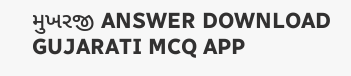મુખરજી ANSWER DOWNLOAD GUJARATI MCQ APP